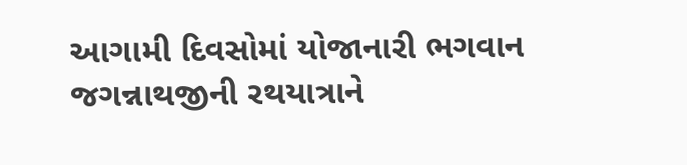આગામી દિવસોમાં યોજાનારી ભગવાન જગન્નાથજીની રથયાત્રાને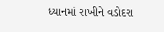ધ્યાનમાં રાખીને વડોદરા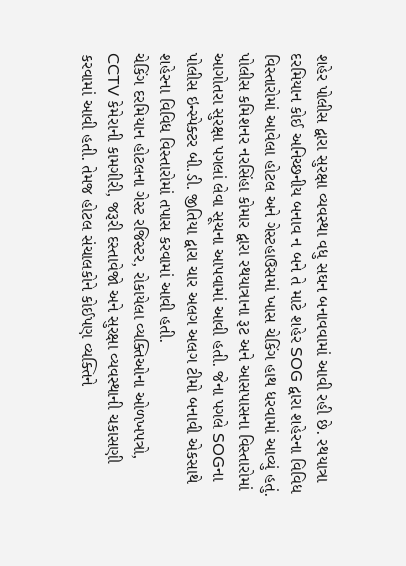શહેર પોલીસ દ્વારા સુરક્ષા વ્યવસ્થા વધુ સઘન બનાવવામાં આવી રહી છે. રથયાત્રા દરમિયાન કોઈ અનિચ્છનીય બનાવ ન બને તે માટે શહેર SOG દ્વારા શહેરના વિવિધ વિસ્તારોમાં આવેલા હોટલ અને ગેસ્ટહાઉસમાં ખાસ ચેકિંગ હાથ ધરવામાં આવ્યું હતું.
પોલીસ કમિશનર નરસિંહા કોમાર દ્વારા રથયાત્રાના રૂટ અને આસપાસના વિસ્તારોમાં આગોતરા સુરક્ષા પગલાં લેવા સૂચના આપવામાં આવી હતી. જેના પગલે SOGના પોલીસ ઇન્સ્પેક્ટર બી.ડી. જીતિયા દ્વારા ચાર અલગ અલગ ટીમો બનાવી એકસાથે શહેરના વિવિધ વિસ્તારોમાં તપાસ કરવામાં આવી હતી.
ચેકિંગ દરમિયાન હોટલના ગેસ્ટ રજિસ્ટર, રોકાયેલા વ્યક્તિઓના ઓળખપત્રો, CCTV કેમેરાની કામગીરી, જરૂરી દસ્તાવેજો અને સુરક્ષા વ્યવસ્થાની ચકાસણી કરવામાં આવી હતી. તેમજ હોટલ સંચાલકોને કોઈપણ વ્યક્તિને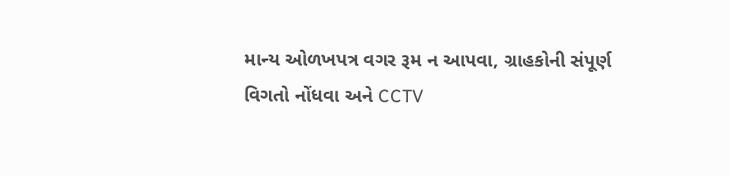માન્ય ઓળખપત્ર વગર રૂમ ન આપવા, ગ્રાહકોની સંપૂર્ણ વિગતો નોંધવા અને CCTV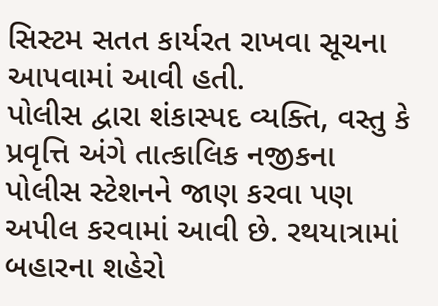સિસ્ટમ સતત કાર્યરત રાખવા સૂચના આપવામાં આવી હતી.
પોલીસ દ્વારા શંકાસ્પદ વ્યક્તિ, વસ્તુ કે પ્રવૃત્તિ અંગે તાત્કાલિક નજીકના પોલીસ સ્ટેશનને જાણ કરવા પણ અપીલ કરવામાં આવી છે. રથયાત્રામાં બહારના શહેરો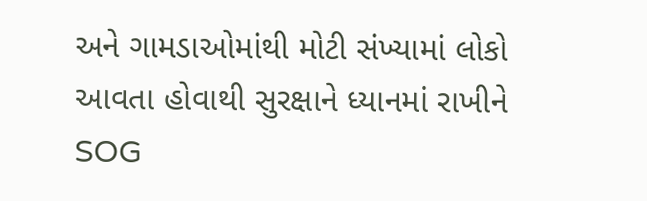અને ગામડાઓમાંથી મોટી સંખ્યામાં લોકો આવતા હોવાથી સુરક્ષાને ધ્યાનમાં રાખીને SOG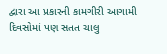દ્વારા આ પ્રકારની કામગીરી આગામી દિવસોમાં પણ સતત ચાલુ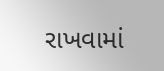રાખવામાં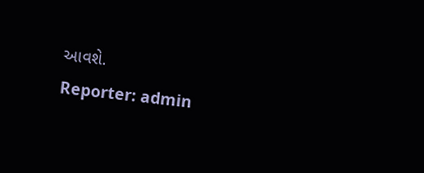આવશે.
Reporter: admin